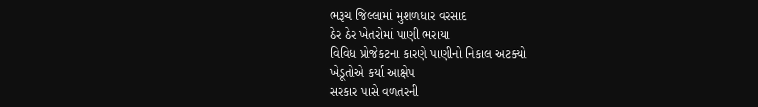ભરૂચ જિલ્લામાં મુશળધાર વરસાદ
ઠેર ઠેર ખેતરોમાં પાણી ભરાયા
વિવિધ પ્રોજેકટના કારણે પાણીનો નિકાલ અટક્યો
ખેડૂતોએ કર્યા આક્ષેપ
સરકાર પાસે વળતરની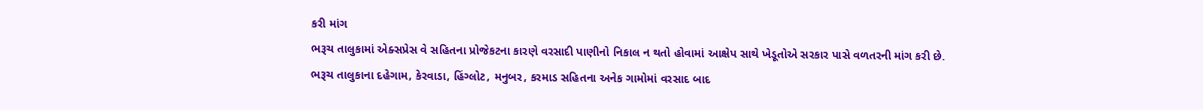કરી માંગ
ભરૂચ તાલુકામાં એક્સપ્રેસ વે સહિતના પ્રોજેકટના કારણે વરસાદી પાણીનો નિકાલ ન થતો હોવામાં આક્ષેપ સાથે ખેડૂતોએ સરકાર પાસે વળતરની માંગ કરી છે.
ભરૂચ તાલુકાના દહેગામ, કેરવાડા, હિંગ્લોટ, મનુબર, કરમાડ સહિતના અનેક ગામોમાં વરસાદ બાદ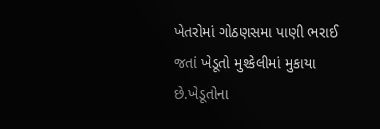ખેતરોમાં ગોઠણસમા પાણી ભરાઈ જતાં ખેડૂતો મુશ્કેલીમાં મુકાયા છે.ખેડૂતોના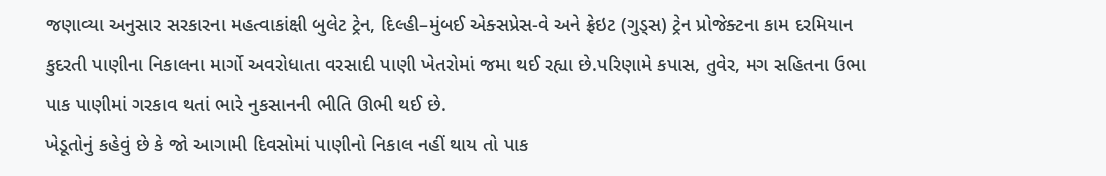જણાવ્યા અનુસાર સરકારના મહત્વાકાંક્ષી બુલેટ ટ્રેન, દિલ્હી–મુંબઈ એક્સપ્રેસ-વે અને ફ્રેઇટ (ગુડ્સ) ટ્રેન પ્રોજેક્ટના કામ દરમિયાન કુદરતી પાણીના નિકાલના માર્ગો અવરોધાતા વરસાદી પાણી ખેતરોમાં જમા થઈ રહ્યા છે.પરિણામે કપાસ, તુવેર, મગ સહિતના ઉભા પાક પાણીમાં ગરકાવ થતાં ભારે નુકસાનની ભીતિ ઊભી થઈ છે.
ખેડૂતોનું કહેવું છે કે જો આગામી દિવસોમાં પાણીનો નિકાલ નહીં થાય તો પાક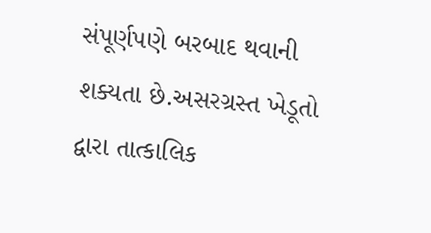સંપૂર્ણપણે બરબાદ થવાની શક્યતા છે.અસરગ્રસ્ત ખેડૂતો દ્વારા તાત્કાલિક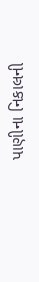પાણીના નિકાલની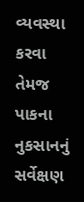વ્યવસ્થા કરવા તેમજ પાકના નુકસાનનું સર્વેક્ષણ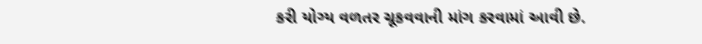કરી યોગ્ય વળતર ચૂકવવાની માંગ કરવામાં આવી છે.